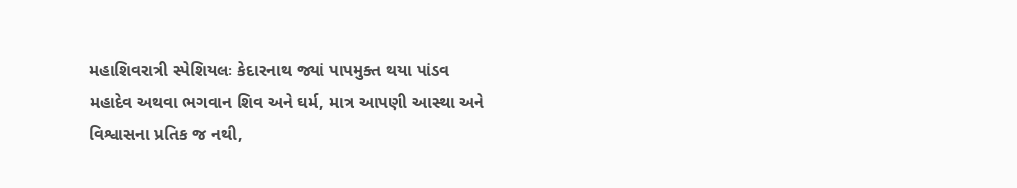મહાશિવરાત્રી સ્પેશિયલઃ કેદારનાથ જ્યાં પાપમુક્ત થયા પાંડવ
મહાદેવ અથવા ભગવાન શિવ અને ઘર્મ, માત્ર આપણી આસ્થા અને વિશ્વાસના પ્રતિક જ નથી,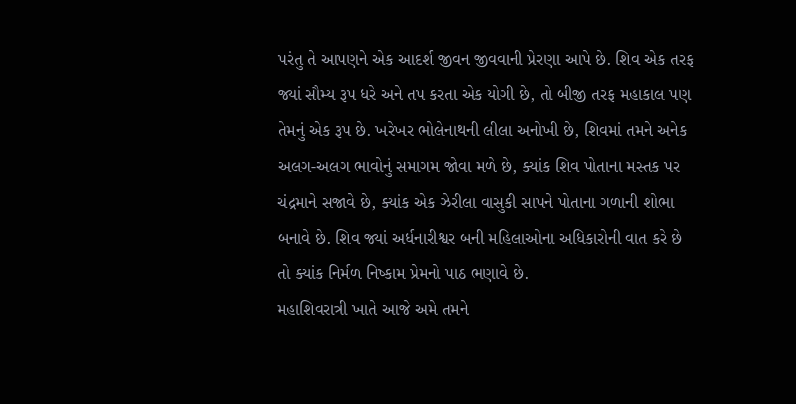પરંતુ તે આપણને એક આદર્શ જીવન જીવવાની પ્રેરણા આપે છે. શિવ એક તરફ જ્યાં સૌમ્ય રૂપ ધરે અને તપ કરતા એક યોગી છે, તો બીજી તરફ મહાકાલ પણ તેમનું એક રૂપ છે. ખરેખર ભોલેનાથની લીલા અનોખી છે, શિવમાં તમને અનેક અલગ-અલગ ભાવોનું સમાગમ જોવા મળે છે, ક્યાંક શિવ પોતાના મસ્તક પર ચંદ્રમાને સજાવે છે, ક્યાંક એક ઝેરીલા વાસુકી સાપને પોતાના ગળાની શોભા બનાવે છે. શિવ જ્યાં અર્ધનારીશ્વર બની મહિલાઓના અધિકારોની વાત કરે છે તો ક્યાંક નિર્મળ નિષ્કામ પ્રેમનો પાઠ ભણાવે છે.
મહાશિવરાત્રી ખાતે આજે અમે તમને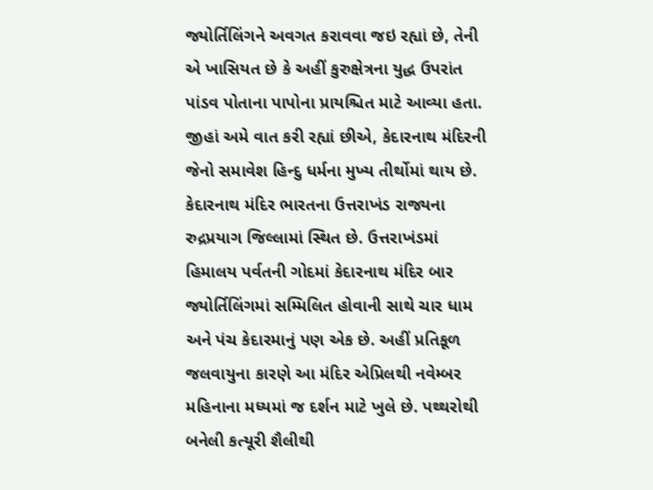જ્યોર્તિલિંગને અવગત કરાવવા જઇ રહ્યાં છે, તેની એ ખાસિયત છે કે અહીં કુરુક્ષેત્રના યુદ્ધ ઉપરાંત પાંડવ પોતાના પાપોના પ્રાયશ્ચિત માટે આવ્યા હતા. જીહાં અમે વાત કરી રહ્યાં છીએ, કેદારનાથ મંદિરની જેનો સમાવેશ હિન્દુ ધર્મના મુખ્ય તીર્થોમાં થાય છે.
કેદારનાથ મંદિર ભારતના ઉત્તરાખંડ રાજ્યના રુદ્રપ્રયાગ જિલ્લામાં સ્થિત છે. ઉત્તરાખંડમાં હિમાલય પર્વતની ગોદમાં કેદારનાથ મંદિર બાર જ્યોર્તિલિંગમાં સમ્મિલિત હોવાની સાથે ચાર ધામ અને પંચ કેદારમાનું પણ એક છે. અહીં પ્રતિકૂળ જલવાયુના કારણે આ મંદિર એપ્રિલથી નવેમ્બર મહિનાના મધ્યમાં જ દર્શન માટે ખુલે છે. પથ્થરોથી બનેલી કત્યૂરી શૈલીથી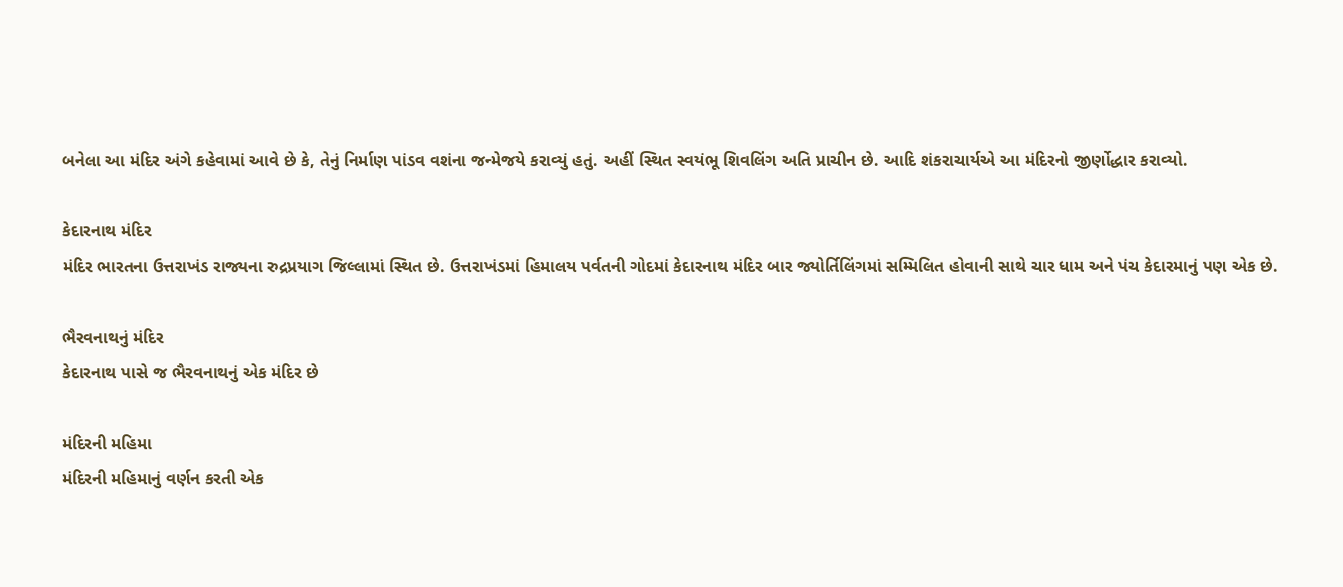બનેલા આ મંદિર અંગે કહેવામાં આવે છે કે, તેનું નિર્માણ પાંડવ વશંના જન્મેજયે કરાવ્યું હતું. અહીં સ્થિત સ્વયંભૂ શિવલિંગ અતિ પ્રાચીન છે. આદિ શંકરાચાર્યએ આ મંદિરનો જીર્ણોદ્ધાર કરાવ્યો.

કેદારનાથ મંદિર
મંદિર ભારતના ઉત્તરાખંડ રાજ્યના રુદ્રપ્રયાગ જિલ્લામાં સ્થિત છે. ઉત્તરાખંડમાં હિમાલય પર્વતની ગોદમાં કેદારનાથ મંદિર બાર જ્યોર્તિલિંગમાં સમ્મિલિત હોવાની સાથે ચાર ધામ અને પંચ કેદારમાનું પણ એક છે.

ભૈરવનાથનું મંદિર
કેદારનાથ પાસે જ ભૈરવનાથનું એક મંદિર છે

મંદિરની મહિમા
મંદિરની મહિમાનું વર્ણન કરતી એક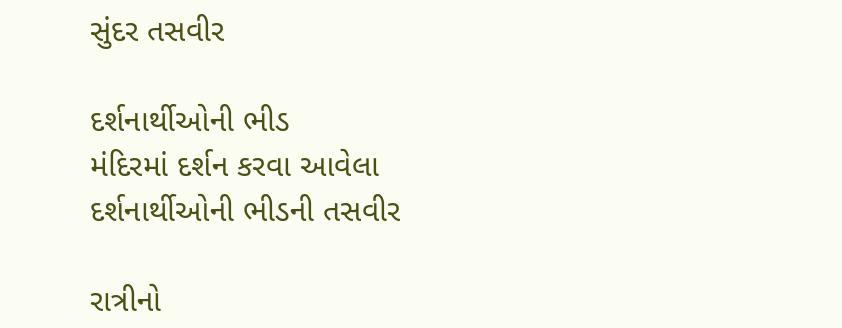સુંદર તસવીર

દર્શનાર્થીઓની ભીડ
મંદિરમાં દર્શન કરવા આવેલા દર્શનાર્થીઓની ભીડની તસવીર

રાત્રીનો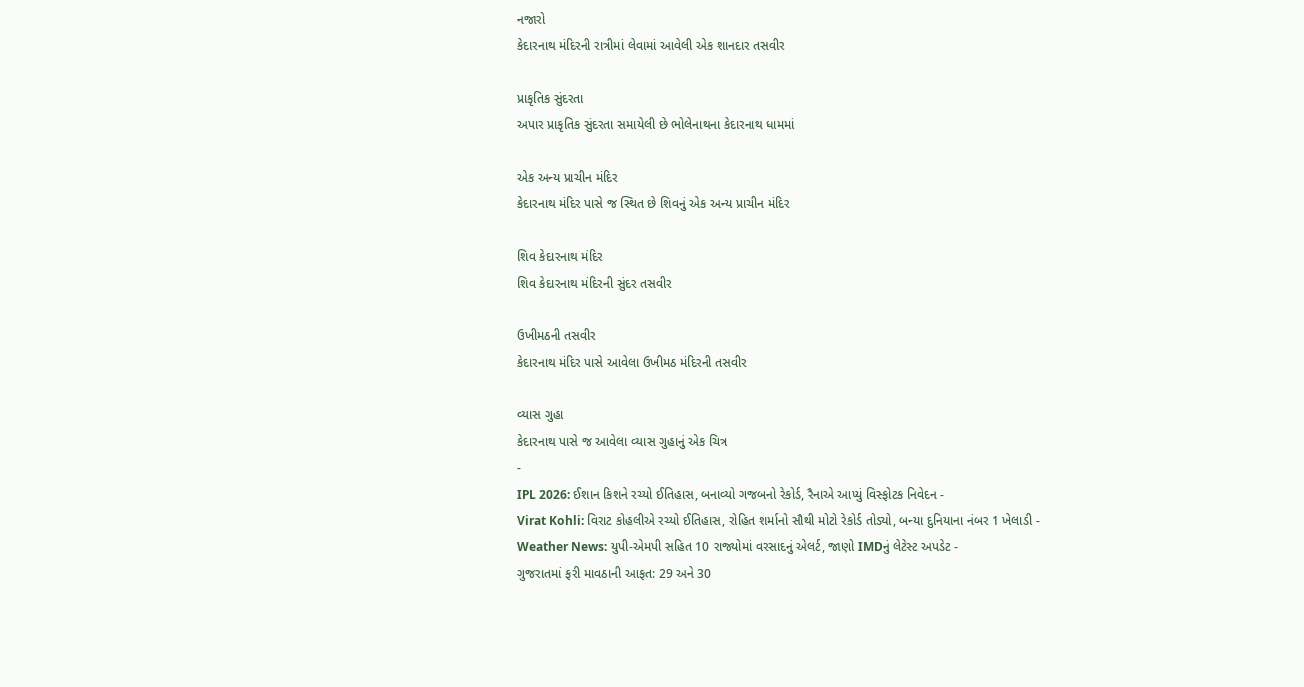નજારો
કેદારનાથ મંદિરની રાત્રીમાં લેવામાં આવેલી એક શાનદાર તસવીર

પ્રાકૃતિક સુંદરતા
અપાર પ્રાકૃતિક સુંદરતા સમાયેલી છે ભોલેનાથના કેદારનાથ ધામમાં

એક અન્ય પ્રાચીન મંદિર
કેદારનાથ મંદિર પાસે જ સ્થિત છે શિવનું એક અન્ય પ્રાચીન મંદિર

શિવ કેદારનાથ મંદિર
શિવ કેદારનાથ મંદિરની સુંદર તસવીર

ઉખીમઠની તસવીર
કેદારનાથ મંદિર પાસે આવેલા ઉખીમઠ મંદિરની તસવીર

વ્યાસ ગુહા
કેદારનાથ પાસે જ આવેલા વ્યાસ ગુહાનું એક ચિત્ર
-
IPL 2026: ઈશાન કિશને રચ્યો ઈતિહાસ, બનાવ્યો ગજબનો રેકોર્ડ, રૈનાએ આપ્યું વિસ્ફોટક નિવેદન -
Virat Kohli: વિરાટ કોહલીએ રચ્યો ઈતિહાસ, રોહિત શર્માનો સૌથી મોટો રેકોર્ડ તોડ્યો, બન્યા દુનિયાના નંબર 1 ખેલાડી -
Weather News: યુપી-એમપી સહિત 10 રાજ્યોમાં વરસાદનું એલર્ટ, જાણો IMDનું લેટેસ્ટ અપડેટ -
ગુજરાતમાં ફરી માવઠાની આફત: 29 અને 30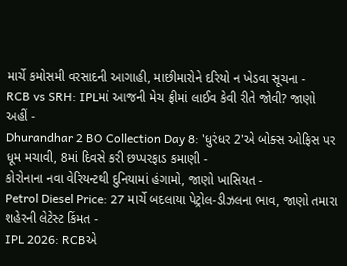માર્ચે કમોસમી વરસાદની આગાહી, માછીમારોને દરિયો ન ખેડવા સૂચના -
RCB vs SRH: IPLમાં આજની મેચ ફ્રીમાં લાઈવ કેવી રીતે જોવી? જાણો અહીં -
Dhurandhar 2 BO Collection Day 8: 'ધુરંધર 2'એ બોક્સ ઓફિસ પર ધૂમ મચાવી, 8માં દિવસે કરી છપ્પરફાડ કમાણી -
કોરોનાના નવા વેરિયન્ટથી દુનિયામાં હંગામો, જાણો ખાસિયત -
Petrol Diesel Price: 27 માર્ચે બદલાયા પેટ્રોલ-ડીઝલના ભાવ, જાણો તમારા શહેરની લેટેસ્ટ કિંમત -
IPL 2026: RCBએ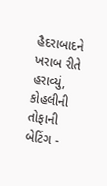હૈદરાબાદને ખરાબ રીતે હરાવ્યું, કોહલીની તોફાની બેટિંગ -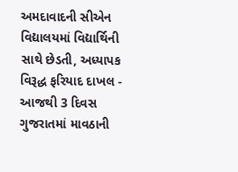અમદાવાદની સીએન વિદ્યાલયમાં વિદ્યાર્થિની સાથે છેડતી, અધ્યાપક વિરૂદ્ધ ફરિયાદ દાખલ -
આજથી 3 દિવસ ગુજરાતમાં માવઠાની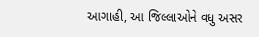આગાહી, આ જિલ્લાઓને વધુ અસર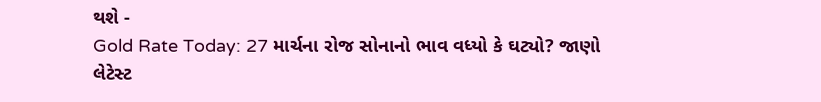થશે -
Gold Rate Today: 27 માર્ચના રોજ સોનાનો ભાવ વધ્યો કે ઘટ્યો? જાણો લેટેસ્ટ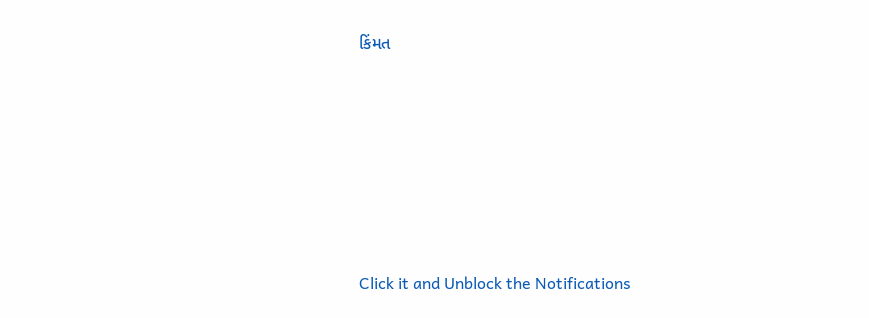કિંમત









Click it and Unblock the Notifications